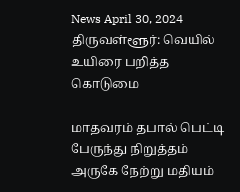News April 30, 2024
திருவள்ளூர்: வெயில் உயிரை பறித்த கொடுமை

மாதவரம் தபால் பெட்டி பேருந்து நிறுத்தம் அருகே நேற்று மதியம்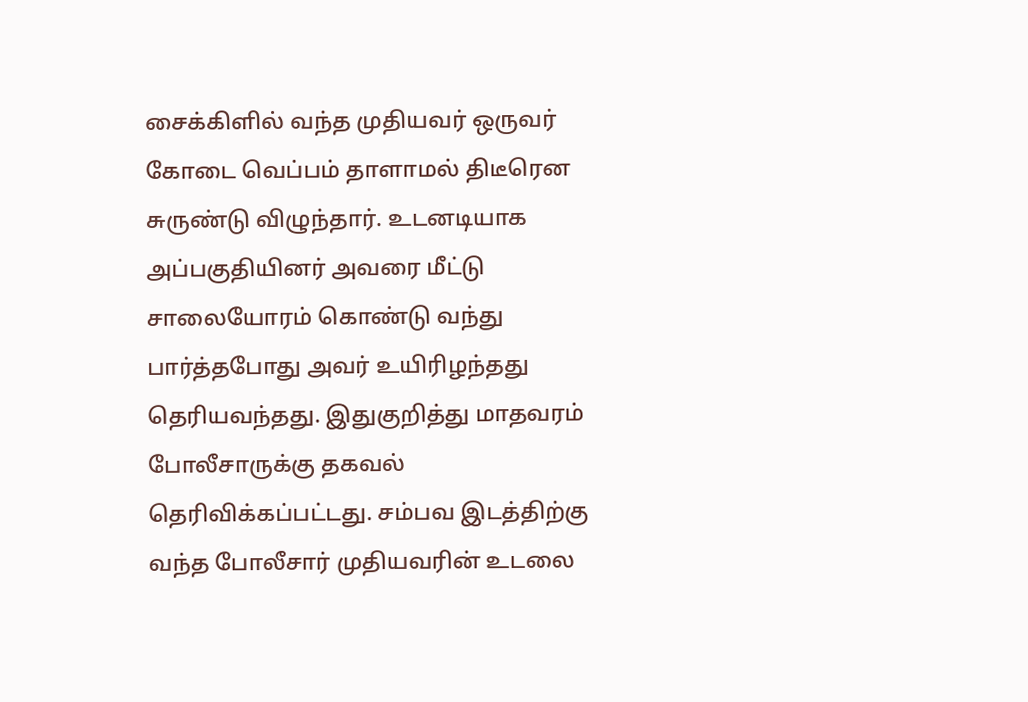சைக்கிளில் வந்த முதியவர் ஒருவர் கோடை வெப்பம் தாளாமல் திடீரென சுருண்டு விழுந்தார். உடனடியாக அப்பகுதியினர் அவரை மீட்டு சாலையோரம் கொண்டு வந்து பார்த்தபோது அவர் உயிரிழந்தது தெரியவந்தது. இதுகுறித்து மாதவரம் போலீசாருக்கு தகவல் தெரிவிக்கப்பட்டது. சம்பவ இடத்திற்கு வந்த போலீசார் முதியவரின் உடலை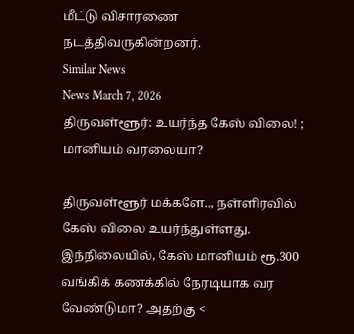மீட்டு விசாரணை நடத்திவருகின்றனர்.
Similar News
News March 7, 2026
திருவள்ளூர்: உயர்ந்த கேஸ் விலை! ; மானியம் வரலையா?

திருவள்ளூர் மக்களே.., நள்ளிரவில் கேஸ் விலை உயர்ந்துள்ளது. இந்நிலையில், கேஸ் மானியம் ரூ.300 வங்கிக் கணக்கில் நேரடியாக வர வேண்டுமா? அதற்கு <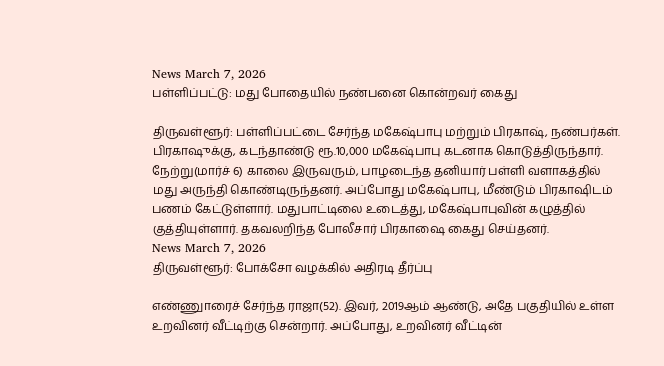News March 7, 2026
பள்ளிப்பட்டு: மது போதையில் நண்பனை கொன்றவர் கைது

திருவள்ளூர்: பள்ளிப்பட்டை சேர்ந்த மகேஷ்பாபு மற்றும் பிரகாஷ், நண்பர்கள். பிரகாஷுக்கு, கடந்தாண்டு ரூ.10,000 மகேஷ்பாபு கடனாக கொடுத்திருந்தார். நேற்று(மார்ச் 6) காலை இருவரும், பாழடைந்த தனியார் பள்ளி வளாகத்தில் மது அருந்தி கொண்டிருந்தனர். அப்போது மகேஷ்பாபு, மீண்டும் பிரகாஷிடம் பணம் கேட்டுள்ளார். மதுபாட்டிலை உடைத்து, மகேஷ்பாபுவின் கழுத்தில் குத்தியுள்ளார். தகவலறிந்த போலீசார் பிரகாஷை கைது செய்தனர்.
News March 7, 2026
திருவள்ளூர்: போக்சோ வழக்கில் அதிரடி தீர்ப்பு

எண்ணுாரைச் சேர்ந்த ராஜா(52). இவர், 2019ஆம் ஆண்டு, அதே பகுதியில் உள்ள உறவினர் வீட்டிற்கு சென்றார். அப்போது, உறவினர் வீட்டின்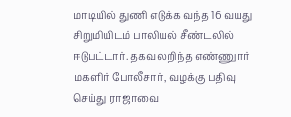மாடியில் துணி எடுக்க வந்த 16 வயது சிறுமியிடம் பாலியல் சீண்டலில் ஈடுபட்டார். தகவலறிந்த எண்ணுார் மகளிர் போலீசார், வழக்கு பதிவு செய்து ராஜாவை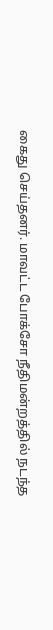கைது செய்தனர். மாவட்ட போக்சோ நீதிமன்றத்தில் நடந்த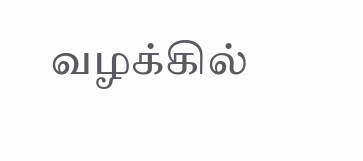வழக்கில்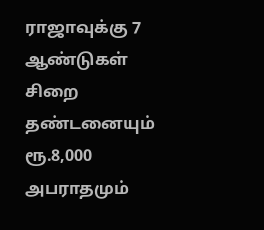ராஜாவுக்கு 7 ஆண்டுகள் சிறை தண்டனையும் ரூ.8,000 அபராதமும்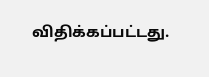விதிக்கப்பட்டது.